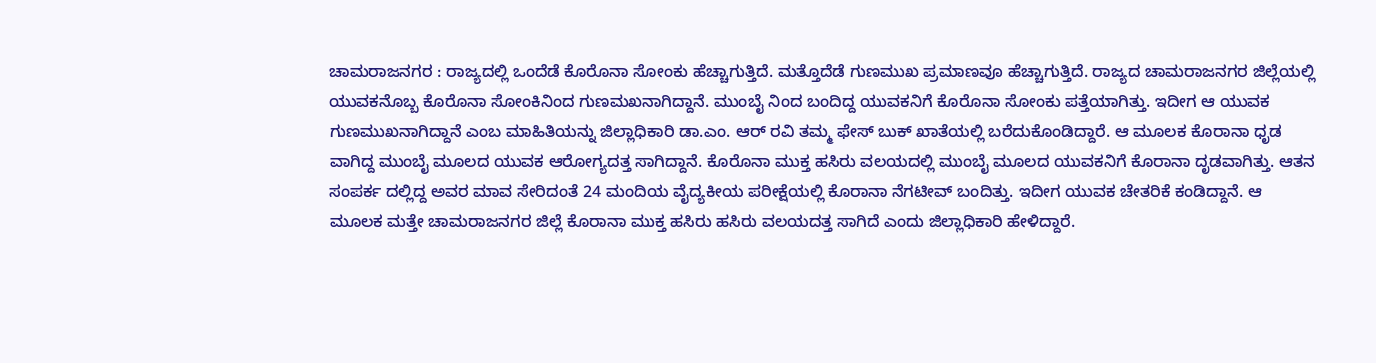ಚಾಮರಾಜನಗರ : ರಾಜ್ಯದಲ್ಲಿ ಒಂದೆಡೆ ಕೊರೊನಾ ಸೋಂಕು ಹೆಚ್ಚಾಗುತ್ತಿದೆ. ಮತ್ತೊದೆಡೆ ಗುಣಮುಖ ಪ್ರಮಾಣವೂ ಹೆಚ್ಚಾಗುತ್ತಿದೆ. ರಾಜ್ಯದ ಚಾಮರಾಜನಗರ ಜಿಲ್ಲೆಯಲ್ಲಿ ಯುವಕನೊಬ್ಬ ಕೊರೊನಾ ಸೋಂಕಿನಿಂದ ಗುಣಮಖನಾಗಿದ್ದಾನೆ. ಮುಂಬೈ ನಿಂದ ಬಂದಿದ್ದ ಯುವಕನಿಗೆ ಕೊರೊನಾ ಸೋಂಕು ಪತ್ತೆಯಾಗಿತ್ತು. ಇದೀಗ ಆ ಯುವಕ ಗುಣಮುಖನಾಗಿದ್ದಾನೆ ಎಂಬ ಮಾಹಿತಿಯನ್ನು ಜಿಲ್ಲಾಧಿಕಾರಿ ಡಾ.ಎಂ. ಆರ್ ರವಿ ತಮ್ಮ ಫೇಸ್ ಬುಕ್ ಖಾತೆಯಲ್ಲಿ ಬರೆದುಕೊಂಡಿದ್ದಾರೆ. ಆ ಮೂಲಕ ಕೊರಾನಾ ಧೃಡ ವಾಗಿದ್ದ ಮುಂಬೈ ಮೂಲದ ಯುವಕ ಆರೋಗ್ಯದತ್ತ ಸಾಗಿದ್ದಾನೆ. ಕೊರೊನಾ ಮುಕ್ತ ಹಸಿರು ವಲಯದಲ್ಲಿ ಮುಂಬೈ ಮೂಲದ ಯುವಕನಿಗೆ ಕೊರಾನಾ ದೃಡವಾಗಿತ್ತು. ಆತನ ಸಂಪರ್ಕ ದಲ್ಲಿದ್ದ ಅವರ ಮಾವ ಸೇರಿದಂತೆ 24 ಮಂದಿಯ ವೈದ್ಯಕೀಯ ಪರೀಕ್ಷೆಯಲ್ಲಿ ಕೊರಾನಾ ನೆಗಟೀವ್ ಬಂದಿತ್ತು. ಇದೀಗ ಯುವಕ ಚೇತರಿಕೆ ಕಂಡಿದ್ದಾನೆ. ಆ ಮೂಲಕ ಮತ್ತೇ ಚಾಮರಾಜನಗರ ಜಿಲ್ಲೆ ಕೊರಾನಾ ಮುಕ್ತ ಹಸಿರು ಹಸಿರು ವಲಯದತ್ತ ಸಾಗಿದೆ ಎಂದು ಜಿಲ್ಲಾಧಿಕಾರಿ ಹೇಳಿದ್ದಾರೆ.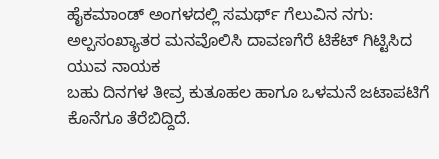ಹೈಕಮಾಂಡ್ ಅಂಗಳದಲ್ಲಿ ಸಮರ್ಥ್ ಗೆಲುವಿನ ನಗು: ಅಲ್ಪಸಂಖ್ಯಾತರ ಮನವೊಲಿಸಿ ದಾವಣಗೆರೆ ಟಿಕೆಟ್ ಗಿಟ್ಟಿಸಿದ ಯುವ ನಾಯಕ
ಬಹು ದಿನಗಳ ತೀವ್ರ ಕುತೂಹಲ ಹಾಗೂ ಒಳಮನೆ ಜಟಾಪಟಿಗೆ ಕೊನೆಗೂ ತೆರೆಬಿದ್ದಿದೆ.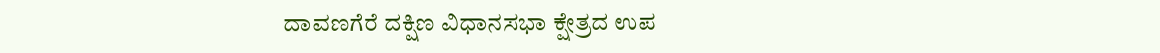ದಾವಣಗೆರೆ ದಕ್ಷಿಣ ವಿಧಾನಸಭಾ ಕ್ಷೇತ್ರದ ಉಪ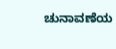ಚುನಾವಣೆಯ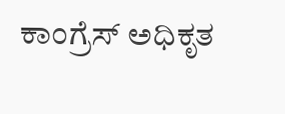ಕಾಂಗ್ರೆಸ್ ಅಧಿಕೃತ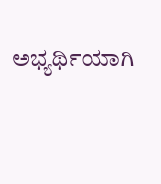ಅಭ್ಯರ್ಥಿಯಾಗಿ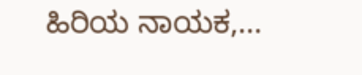ಹಿರಿಯ ನಾಯಕ,...